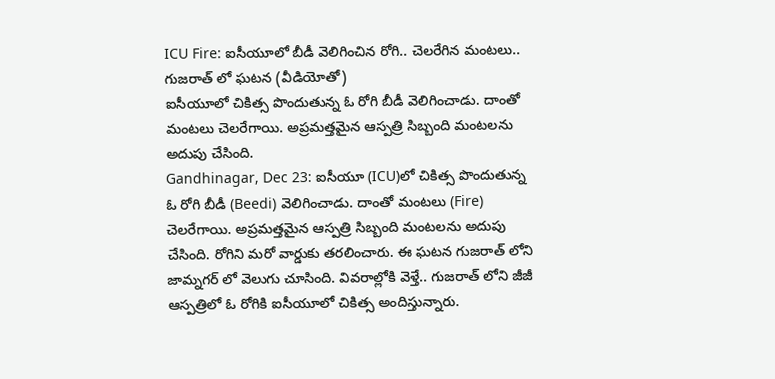ICU Fire: ఐసీయూలో బీడీ వెలిగించిన రోగి.. చెలరేగిన మంటలు.. గుజరాత్ లో ఘటన (వీడియోతో)
ఐసీయూలో చికిత్స పొందుతున్న ఓ రోగి బీడీ వెలిగించాడు. దాంతో మంటలు చెలరేగాయి. అప్రమత్తమైన ఆస్పత్రి సిబ్బంది మంటలను అదుపు చేసింది.
Gandhinagar, Dec 23: ఐసీయూ (ICU)లో చికిత్స పొందుతున్న ఓ రోగి బీడీ (Beedi) వెలిగించాడు. దాంతో మంటలు (Fire) చెలరేగాయి. అప్రమత్తమైన ఆస్పత్రి సిబ్బంది మంటలను అదుపు చేసింది. రోగిని మరో వార్డుకు తరలించారు. ఈ ఘటన గుజరాత్ లోని జామ్నగర్ లో వెలుగు చూసింది. వివరాల్లోకి వెళ్తే.. గుజరాత్ లోని జీజీ ఆస్పత్రిలో ఓ రోగికి ఐసీయూలో చికిత్స అందిస్తున్నారు.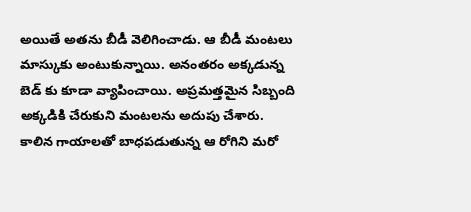అయితే అతను బీడీ వెలిగించాడు. ఆ బీడీ మంటలు మాస్కుకు అంటుకున్నాయి. అనంతరం అక్కడున్న బెడ్ కు కూడా వ్యాపించాయి. అప్రమత్తమైన సిబ్బంది అక్కడికి చేరుకుని మంటలను అదుపు చేశారు. కాలిన గాయాలతో బాధపడుతున్న ఆ రోగిని మరో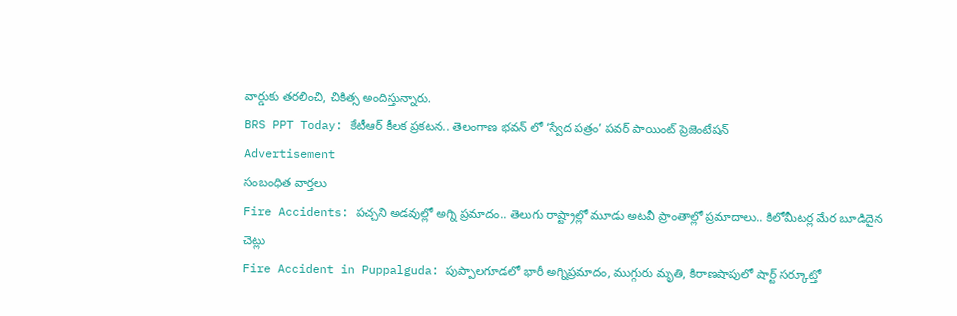వార్డుకు తరలించి, చికిత్స అందిస్తున్నారు.
BRS PPT Today: కేటీఆర్ కీలక ప్రకటన.. తెలంగాణ భవన్ లో ‘స్వేద పత్రం’ పవర్ పాయింట్ ప్రెజెంటేషన్
Advertisement
సంబంధిత వార్తలు
Fire Accidents: పచ్చని అడవుల్లో అగ్ని ప్రమాదం.. తెలుగు రాష్ట్రాల్లో మూడు అటవీ ప్రాంతాల్లో ప్రమాదాలు.. కిలోమీటర్ల మేర బూడిదైన చెట్లు
Fire Accident in Puppalguda: పుప్పాలగూడలో భారీ అగ్నిప్రమాదం, ముగ్గురు మృతి, కిరాణషాపులో షార్ట్ సర్కూట్తో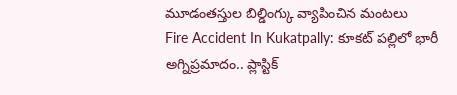మూడంతస్తుల బిల్డింగ్కు వ్యాపించిన మంటలు
Fire Accident In Kukatpally: కూకట్ పల్లిలో భారీ అగ్నిప్రమాదం.. ప్లాస్టిక్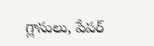గ్లాసులు, పేపర్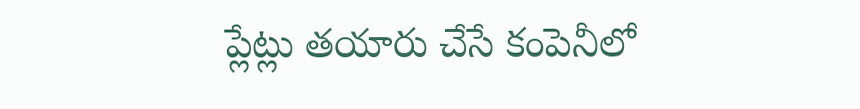ప్లేట్లు తయారు చేసే కంపెనీలో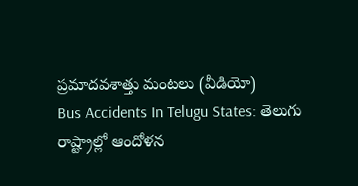ప్రమాదవశాత్తు మంటలు (వీడియో)
Bus Accidents In Telugu States: తెలుగు రాష్ట్రాల్లో ఆందోళన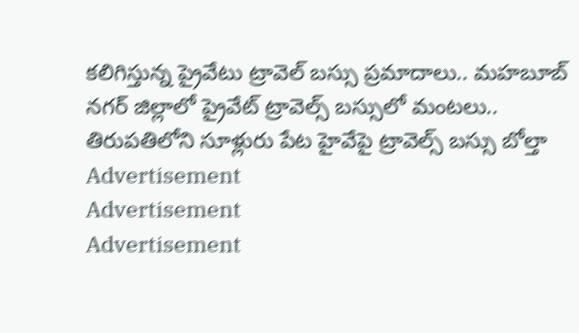కలిగిస్తున్న ప్రైవేటు ట్రావెల్ బస్సు ప్రమాదాలు.. మహబూబ్ నగర్ జిల్లాలో ప్రైవేట్ ట్రావెల్స్ బస్సులో మంటలు.. తిరుపతిలోని సూళ్లురు పేట హైవేపై ట్రావెల్స్ బస్సు బోల్తా
Advertisement
Advertisement
Advertisement